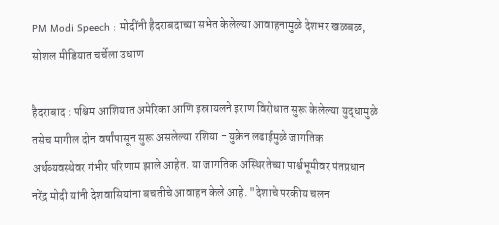PM Modi Speech : मोदींनी हैदराबदाच्या सभेत केलेल्या आवाहनामुळे देशभर खळबळ, सोशल मीडियात चर्चेला उधाण

हैदराबाद : पश्चिम आशियात अमेरिका आणि इस्रायलने इराण विरोधात सुरू केलेल्या युद्धामुळे तसेच मागील दोन वर्षांपासून सुरू असलेल्या रशिया - युक्रेन लढाईमुळे जागतिक अर्थव्यवस्थेवर गंभीर परिणाम झाले आहेत. या जागतिक अस्थिरतेच्या पार्श्वभूमीवर पंतप्रधान नरेंद्र मोदी यांनी देशवासियांना बचतीचे आवाहन केले आहे. "देशाचे परकीय चलन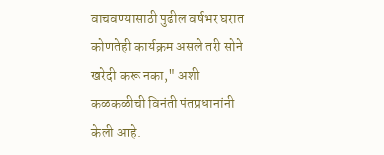वाचवण्यासाठी पुढील वर्षभर घरात कोणतेही कार्यक्रम असले तरी सोने खरेदी करू नका," अशी कळकळीची विनंती पंतप्रधानांनी केली आहे.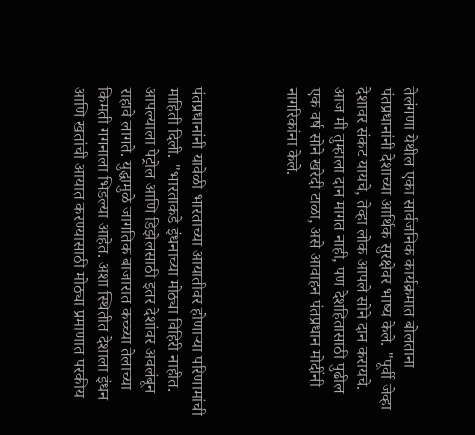तेलंगणा येथील एका सार्वजनिक कार्यक्रमात बोलताना पंतप्रधानांनी देशाच्या आर्थिक सुरक्षेवर भाष्य केले. "पूर्वी जेव्हा देशावर संकट यायचे, तेव्हा लोक आपले सोने दान करायचे. आज मी तुम्हाला दान मागत नाही, पण देशहितासाठी पुढील एक वर्ष सोने खरेदी टाळा, असे आवाहन पंतप्रधान मोदींनी नागरिकांना केले.



पंतप्रधानांनी यावेळी भारताच्या आयातीवर होणाऱ्या परिणामांची माहिती दिली. "भारताकडे इंधनाच्या मोठ्या विहिरी नाहीत. आपल्याला पेट्रोल आणि डिझेलसाठी इतर देशांवर अवलंबून राहावे लागते. युद्धामुळे जागतिक बाजारात कच्च्या तेलाच्या किमती गगनाला भिडल्या आहेत. अशा स्थितीत देशाला इंधन आणि खतांची आयात करण्यासाठी मोठ्या प्रमाणात परकीय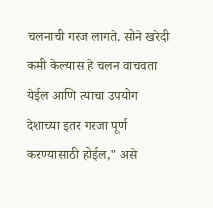चलनाची गरज लागते. सोने खरेदी कमी केल्यास हे चलन वाचवता येईल आणि त्याचा उपयोग देशाच्या इतर गरजा पूर्ण करण्यासाठी होईल," असे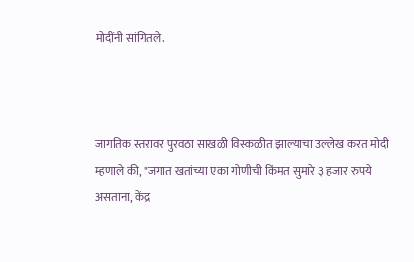मोदींनी सांगितले.



जागतिक स्तरावर पुरवठा साखळी विस्कळीत झाल्याचा उल्लेख करत मोदी म्हणाले की, "जगात खतांच्या एका गोणीची किंमत सुमारे ३ हजार रुपये असताना, केंद्र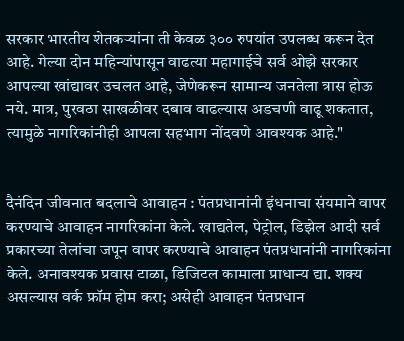सरकार भारतीय शेतकऱ्यांना ती केवळ ३०० रुपयांत उपलब्ध करून देत आहे. गेल्या दोन महिन्यांपासून वाढत्या महागाईचे सर्व ओझे सरकार आपल्या खांद्यावर उचलत आहे, जेणेकरून सामान्य जनतेला त्रास होऊ नये. मात्र, पुरवठा साखळीवर दबाव वाढल्यास अडचणी वाढू शकतात, त्यामुळे नागरिकांनीही आपला सहभाग नोंदवणे आवश्यक आहे."


दैनंदिन जीवनात बदलाचे आवाहन : पंतप्रधानांनी इंधनाचा संयमाने वापर करण्याचे आवाहन नागरिकांना केले. खाद्यतेल, पेट्रोल, डिझेल आदी सर्व प्रकारच्या तेलांचा जपून वापर करण्याचे आवाहन पंतप्रधानांनी नागरिकांना केले. अनावश्यक प्रवास टाळा, डिजिटल कामाला प्राधान्य द्या. शक्य असल्यास वर्क फ्रॉम होम करा; असेही आवाहन पंतप्रधान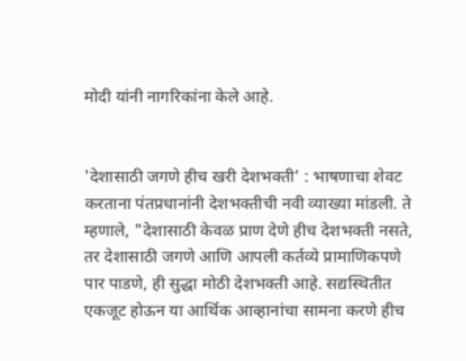मोदी यांनी नागरिकांना केले आहे.


'देशासाठी जगणे हीच खरी देशभक्ती' : भाषणाचा शेवट करताना पंतप्रधानांनी देशभक्तीची नवी व्याख्या मांडली. ते म्हणाले, "देशासाठी केवळ प्राण देणे हीच देशभक्ती नसते, तर देशासाठी जगणे आणि आपली कर्तव्ये प्रामाणिकपणे पार पाडणे, ही सुद्धा मोठी देशभक्ती आहे. सद्यस्थितीत एकजूट होऊन या आर्थिक आव्हानांचा सामना करणे हीच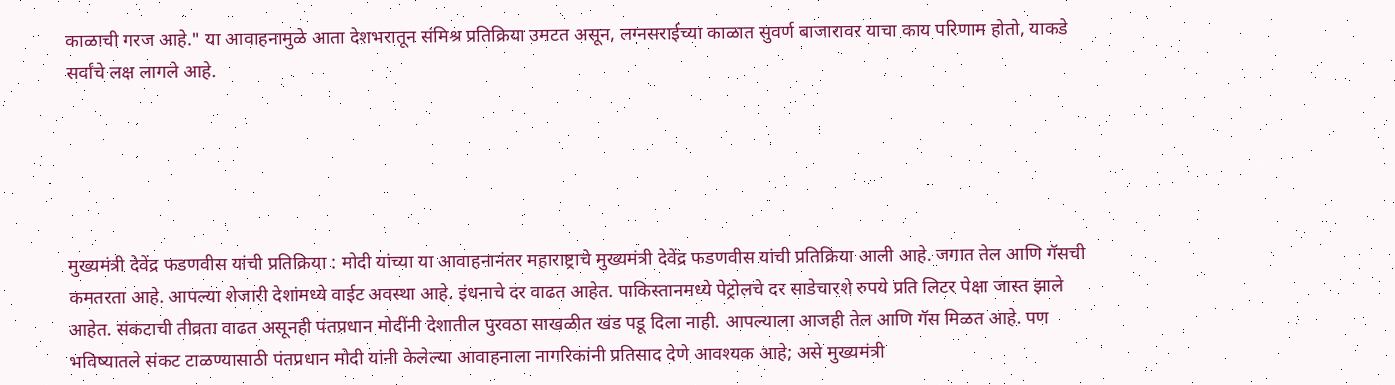काळाची गरज आहे." या आवाहनामुळे आता देशभरातून संमिश्र प्रतिक्रिया उमटत असून, लग्नसराईच्या काळात सुवर्ण बाजारावर याचा काय परिणाम होतो, याकडे सर्वांचे लक्ष लागले आहे.





मुख्यमंत्री देवेंद्र फडणवीस यांची प्रतिक्रिया : मोदी यांच्या या आवाहनानंतर महाराष्ट्राचे मुख्यमंत्री देवेंद्र फडणवीस यांची प्रतिक्रिया आली आहे. जगात तेल आणि गॅसची कमतरता आहे. आपल्या शेजारी देशांमध्ये वाईट अवस्था आहे. इंधनाचे दर वाढत आहेत. पाकिस्तानमध्ये पेट्रोलचे दर साडेचारशे रुपये प्रति लिटर पेक्षा जास्त झाले आहेत. संकटाची तीव्रता वाढत असूनही पंतप्रधान मोदींनी देशातील पुरवठा साखळीत खंड पडू दिला नाही. आपल्याला आजही तेल आणि गॅस मिळत आहे. पण भविष्यातले संकट टाळण्यासाठी पंतप्रधान मोदी यांनी केलेल्या आवाहनाला नागरिकांनी प्रतिसाद देणे आवश्यक आहे; असे मुख्यमंत्री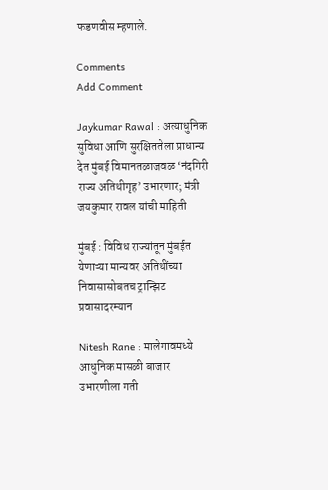फडणवीस म्हणाले.

Comments
Add Comment

Jaykumar Rawal : अत्याधुनिक सुविधा आणि सुरक्षिततेला प्राधान्य देत मुंबई विमानतळाजवळ ‘नंदगिरी राज्य अतिथीगृह’ उभारणार; मंत्री जयकुमार रावल यांची माहिती

मुंबई : विविध राज्यांतून मुंबईत येणाऱ्या मान्यवर अतिथींच्या निवासासोबतच ट्रान्झिट प्रवासादरम्यान

Nitesh Rane : मालेगावमध्ये आधुनिक मासळी बाजार उभारणीला गती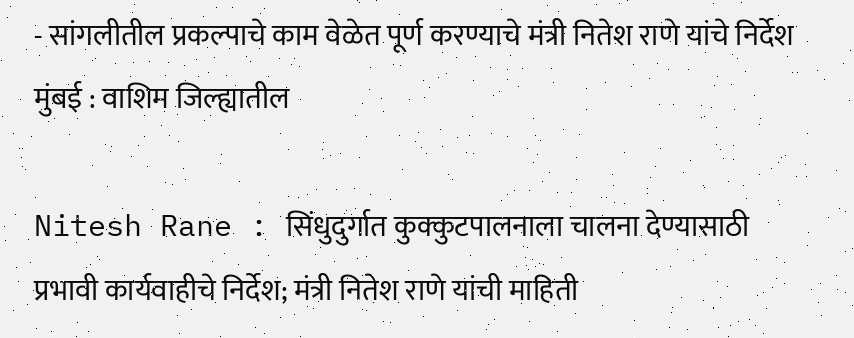- सांगलीतील प्रकल्पाचे काम वेळेत पूर्ण करण्याचे मंत्री नितेश राणे यांचे निर्देश मुंबई : वाशिम जिल्ह्यातील

Nitesh Rane : सिंधुदुर्गात कुक्कुटपालनाला चालना देण्यासाठी प्रभावी कार्यवाहीचे निर्देश; मंत्री नितेश राणे यांची माहिती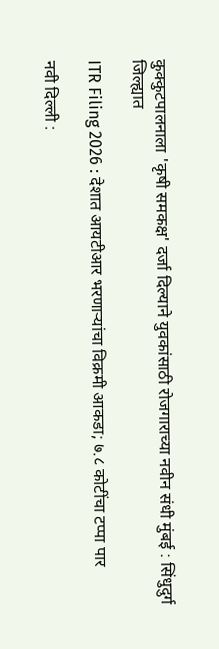कुक्कुटपालनाला 'कृषी समकक्ष' दर्जा दिल्याने युवकांसाठी रोजगाराच्या नवीन संधी मुंबई : सिंधुदुर्ग जिल्ह्यात

ITR Filing 2026 : देशात आयटीआर भरणाऱ्यांचा विक्रमी आकडा; ७.८ कोटींचा टप्पा पार

नवी दिल्ली :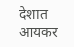देशात आयकर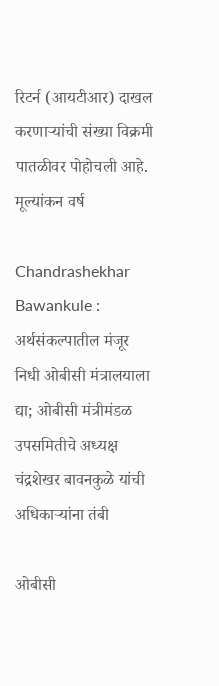रिटर्न (आयटीआर) दाखल करणाऱ्यांची संख्या विक्रमी पातळीवर पोहोचली आहे. मूल्यांकन वर्ष

Chandrashekhar Bawankule : अर्थसंकल्पातील मंजूर निधी ओबीसी मंत्रालयाला द्या; ओबीसी मंत्रीमंडळ उपसमितीचे अध्यक्ष चंद्रशेखर बावनकुळे यांची अधिकाऱ्यांना तंबी

ओबीसी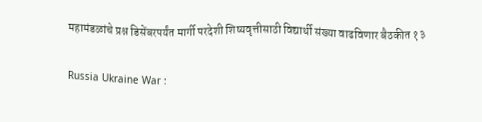महामंडळांचे प्रश्न डिसेंबरपर्यंत मार्गी परदेशी शिष्यवृत्तीसाठी विद्यार्थी संख्या वाढविणार बैठकीत १३

Russia Ukraine War :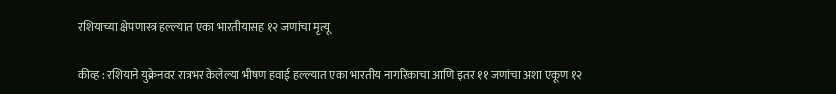रशियाच्या क्षेपणास्त्र हल्ल्यात एका भारतीयासह १२ जणांचा मृत्यू

कीव्ह : रशियाने युक्रेनवर रात्रभर केलेल्या भीषण हवाई हल्ल्यात एका भारतीय नागरिकाचा आणि इतर ११ जणांचा अशा एकूण १२